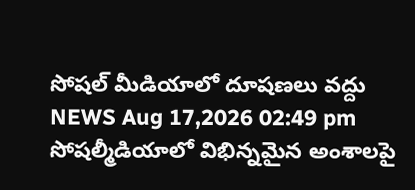సోషల్ మీడియాలో దూషణలు వద్దు
NEWS Aug 17,2026 02:49 pm
సోషల్మీడియాలో విభిన్నమైన అంశాలపై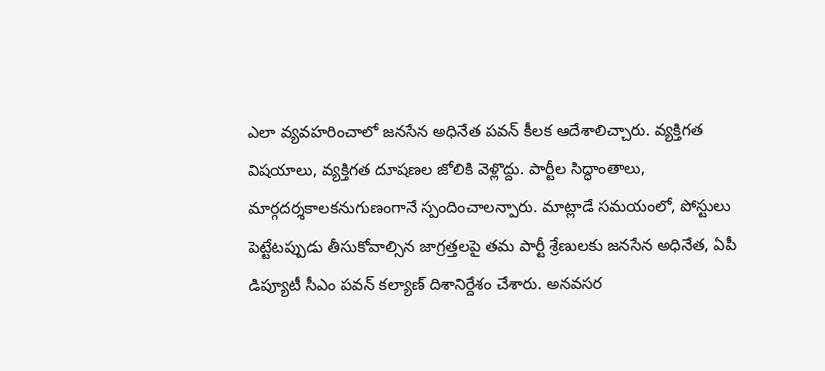ఎలా వ్యవహరించాలో జనసేన అధినేత పవన్ కీలక ఆదేశాలిచ్చారు. వ్యక్తిగత విషయాలు, వ్యక్తిగత దూషణల జోలికి వెళ్లొద్దు. పార్టీల సిద్ధాంతాలు, మార్గదర్శకాలకనుగుణంగానే స్పందించాలన్పారు. మాట్లాడే సమయంలో, పోస్టులు పెట్టేటప్పుడు తీసుకోవాల్సిన జాగ్రత్తలపై తమ పార్టీ శ్రేణులకు జనసేన అధినేత, ఏపీ డిప్యూటీ సీఎం పవన్ కల్యాణ్ దిశానిర్దేశం చేశారు. అనవసర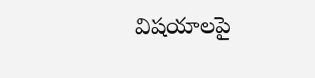విషయాలపై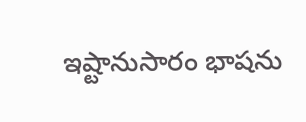ఇష్టానుసారం భాషను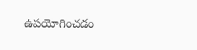ఉపయోగించడం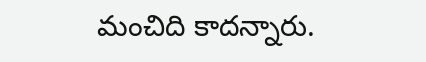మంచిది కాదన్నారు.